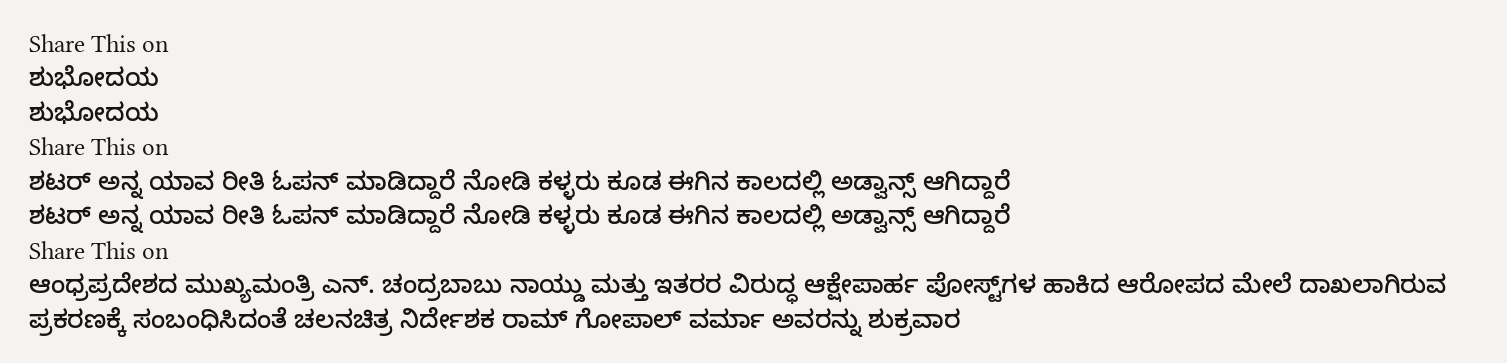Share This on
ಶುಭೋದಯ
ಶುಭೋದಯ
Share This on
ಶಟರ್ ಅನ್ನ ಯಾವ ರೀತಿ ಓಪನ್ ಮಾಡಿದ್ದಾರೆ ನೋಡಿ ಕಳ್ಳರು ಕೂಡ ಈಗಿನ ಕಾಲದಲ್ಲಿ ಅಡ್ವಾನ್ಸ್ ಆಗಿದ್ದಾರೆ
ಶಟರ್ ಅನ್ನ ಯಾವ ರೀತಿ ಓಪನ್ ಮಾಡಿದ್ದಾರೆ ನೋಡಿ ಕಳ್ಳರು ಕೂಡ ಈಗಿನ ಕಾಲದಲ್ಲಿ ಅಡ್ವಾನ್ಸ್ ಆಗಿದ್ದಾರೆ
Share This on
ಆಂಧ್ರಪ್ರದೇಶದ ಮುಖ್ಯಮಂತ್ರಿ ಎನ್. ಚಂದ್ರಬಾಬು ನಾಯ್ಡು ಮತ್ತು ಇತರರ ವಿರುದ್ಧ ಆಕ್ಷೇಪಾರ್ಹ ಪೋಸ್ಟ್‌ಗಳ ಹಾಕಿದ ಆರೋಪದ ಮೇಲೆ ದಾಖಲಾಗಿರುವ ಪ್ರಕರಣಕ್ಕೆ ಸಂಬಂಧಿಸಿದಂತೆ ಚಲನಚಿತ್ರ ನಿರ್ದೇಶಕ ರಾಮ್ ಗೋಪಾಲ್ ವರ್ಮಾ ಅವರನ್ನು ಶುಕ್ರವಾರ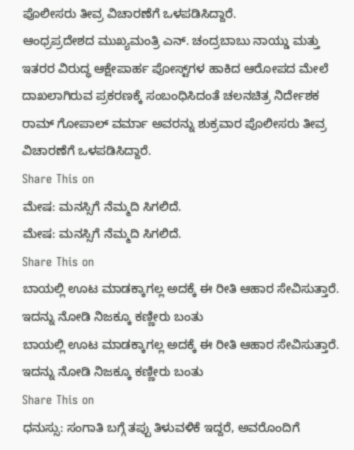ಪೊಲೀಸರು ತೀವ್ರ ವಿಚಾರಣೆಗೆ ಒಳಪಡಿಸಿದ್ದಾರೆ.
ಆಂಧ್ರಪ್ರದೇಶದ ಮುಖ್ಯಮಂತ್ರಿ ಎನ್. ಚಂದ್ರಬಾಬು ನಾಯ್ಡು ಮತ್ತು ಇತರರ ವಿರುದ್ಧ ಆಕ್ಷೇಪಾರ್ಹ ಪೋಸ್ಟ್‌ಗಳ ಹಾಕಿದ ಆರೋಪದ ಮೇಲೆ ದಾಖಲಾಗಿರುವ ಪ್ರಕರಣಕ್ಕೆ ಸಂಬಂಧಿಸಿದಂತೆ ಚಲನಚಿತ್ರ ನಿರ್ದೇಶಕ ರಾಮ್ ಗೋಪಾಲ್ ವರ್ಮಾ ಅವರನ್ನು ಶುಕ್ರವಾರ ಪೊಲೀಸರು ತೀವ್ರ ವಿಚಾರಣೆಗೆ ಒಳಪಡಿಸಿದ್ದಾರೆ.
Share This on
ಮೇಷ: ಮನಸ್ಸಿಗೆ ನೆಮ್ಮದಿ ಸಿಗಲಿದೆ.
ಮೇಷ: ಮನಸ್ಸಿಗೆ ನೆಮ್ಮದಿ ಸಿಗಲಿದೆ.
Share This on
ಬಾಯಲ್ಲಿ ಊಟ ಮಾಡಕ್ಕಾಗಲ್ಲ ಅದಕ್ಕೆ ಈ ರೀತಿ ಆಹಾರ ಸೇವಿಸುತ್ತಾರೆ. ಇದನ್ನು ನೋಡಿ ನಿಜಕ್ಕೂ ಕಣ್ಣೀರು ಬಂತು
ಬಾಯಲ್ಲಿ ಊಟ ಮಾಡಕ್ಕಾಗಲ್ಲ ಅದಕ್ಕೆ ಈ ರೀತಿ ಆಹಾರ ಸೇವಿಸುತ್ತಾರೆ. ಇದನ್ನು ನೋಡಿ ನಿಜಕ್ಕೂ ಕಣ್ಣೀರು ಬಂತು
Share This on
ಧನುಸ್ಸು: ಸಂಗಾತಿ ಬಗ್ಗೆ ತಪ್ಪು ತಿಳುವಳಿಕೆ ಇದ್ದರೆ, ಅವರೊಂದಿಗೆ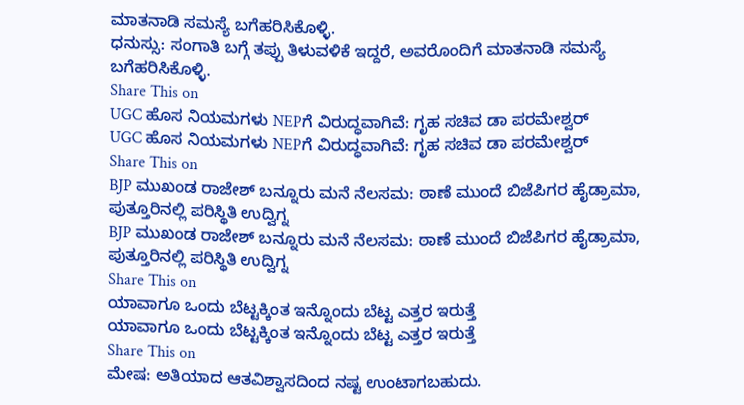ಮಾತನಾಡಿ ಸಮಸ್ಯೆ ಬಗೆಹರಿಸಿಕೊಳ್ಳಿ.
ಧನುಸ್ಸು: ಸಂಗಾತಿ ಬಗ್ಗೆ ತಪ್ಪು ತಿಳುವಳಿಕೆ ಇದ್ದರೆ, ಅವರೊಂದಿಗೆ ಮಾತನಾಡಿ ಸಮಸ್ಯೆ ಬಗೆಹರಿಸಿಕೊಳ್ಳಿ.
Share This on
UGC ಹೊಸ ನಿಯಮಗಳು NEPಗೆ ವಿರುದ್ಧವಾಗಿವೆ: ಗೃಹ ಸಚಿವ ಡಾ ಪರಮೇಶ್ವರ್
UGC ಹೊಸ ನಿಯಮಗಳು NEPಗೆ ವಿರುದ್ಧವಾಗಿವೆ: ಗೃಹ ಸಚಿವ ಡಾ ಪರಮೇಶ್ವರ್
Share This on
BJP ಮುಖಂಡ ರಾಜೇಶ್ ಬನ್ನೂರು ಮನೆ ನೆಲಸಮ: ಠಾಣೆ ಮುಂದೆ ಬಿಜೆಪಿಗರ ಹೈಡ್ರಾಮಾ, ಪುತ್ತೂರಿನಲ್ಲಿ ಪರಿಸ್ಥಿತಿ ಉದ್ವಿಗ್ನ
BJP ಮುಖಂಡ ರಾಜೇಶ್ ಬನ್ನೂರು ಮನೆ ನೆಲಸಮ: ಠಾಣೆ ಮುಂದೆ ಬಿಜೆಪಿಗರ ಹೈಡ್ರಾಮಾ, ಪುತ್ತೂರಿನಲ್ಲಿ ಪರಿಸ್ಥಿತಿ ಉದ್ವಿಗ್ನ
Share This on
ಯಾವಾಗೂ ಒಂದು ಬೆಟ್ಟಕ್ಕಿಂತ ಇನ್ನೊಂದು ಬೆಟ್ಟ ಎತ್ತರ ಇರುತ್ತೆ
ಯಾವಾಗೂ ಒಂದು ಬೆಟ್ಟಕ್ಕಿಂತ ಇನ್ನೊಂದು ಬೆಟ್ಟ ಎತ್ತರ ಇರುತ್ತೆ
Share This on
ಮೇಷ: ಅತಿಯಾದ ಆತವಿಶ್ವಾಸದಿಂದ ನಷ್ಟ ಉಂಟಾಗಬಹುದು.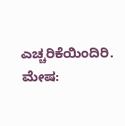ಎಚ್ಚರಿಕೆಯಿಂದಿರಿ.
ಮೇಷ: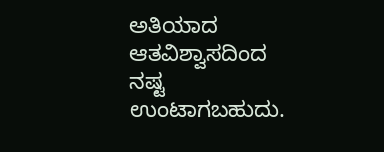ಅತಿಯಾದ ಆತವಿಶ್ವಾಸದಿಂದ ನಷ್ಟ ಉಂಟಾಗಬಹುದು.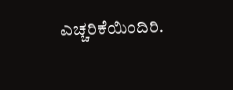ಎಚ್ಚರಿಕೆಯಿಂದಿರಿ.